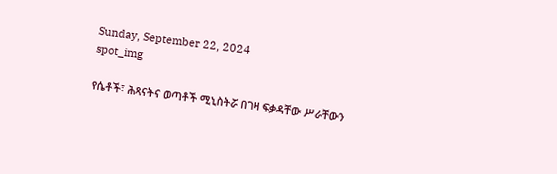Sunday, September 22, 2024
spot_img

የሴቶች፣ ሕጻናትና ወጣቶች ሚኒስትሯ በገዛ ፍቃዳቸው ሥራቸውን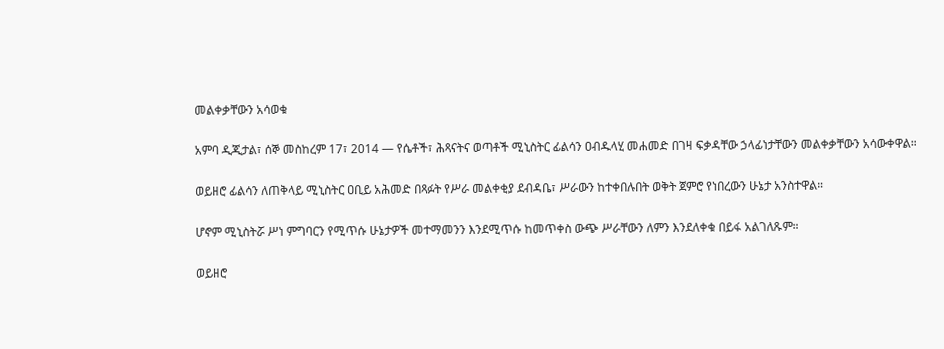መልቀቃቸውን አሳወቁ

አምባ ዲጂታል፣ ሰኞ መስከረም 17፣ 2014 ― የሴቶች፣ ሕጻናትና ወጣቶች ሚኒስትር ፊልሳን ዐብዱላሂ መሐመድ በገዛ ፍቃዳቸው ኃላፊነታቸውን መልቀቃቸውን አሳውቀዋል።

ወይዘሮ ፊልሳን ለጠቅላይ ሚኒስትር ዐቢይ አሕመድ በጻፉት የሥራ መልቀቂያ ደብዳቤ፣ ሥራውን ከተቀበሉበት ወቅት ጀምሮ የነበረውን ሁኔታ አንስተዋል።

ሆኖም ሚኒስትሯ ሥነ ምግባርን የሚጥሱ ሁኔታዎች መተማመንን እንደሚጥሱ ከመጥቀስ ውጭ ሥራቸውን ለምን እንደለቀቁ በይፋ አልገለጹም።

ወይዘሮ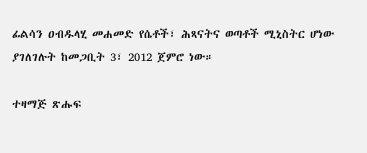ፊልሳን ዐብዱላሂ መሐመድ የሴቶች፣ ሕጻናትና ወጣቶች ሚኒስትር ሆነው ያገለገሉት ከመጋቢት 3፣ 2012 ጀምሮ ነው።

ተዛማጅ ጽሑፍ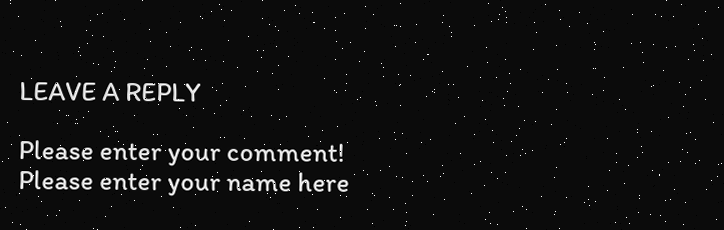LEAVE A REPLY

Please enter your comment!
Please enter your name here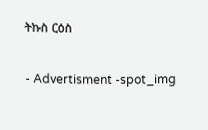ትኩስ ርዕስ

- Advertisment -spot_img